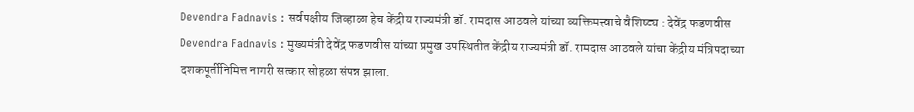Devendra Fadnavis : सर्वपक्षीय जिव्हाळा हेच केंद्रीय राज्यमंत्री डॉ. रामदास आठवले यांच्या व्यक्तिमत्त्वाचे वैशिष्ट्य : देवेंद्र फडणवीस
Devendra Fadnavis : मुख्यमंत्री देवेंद्र फडणवीस यांच्या प्रमुख उपस्थितीत केंद्रीय राज्यमंत्री डॉ. रामदास आठवले यांचा केंद्रीय मंत्रिपदाच्या दशकपूर्तीनिमित्त नागरी सत्कार सोहळा संपन्न झाला.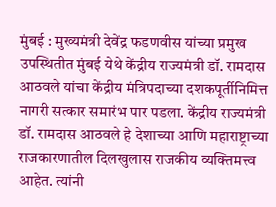मुंबई : मुख्यमंत्री देवेंद्र फडणवीस यांच्या प्रमुख उपस्थितीत मुंबई येथे केंद्रीय राज्यमंत्री डॉ. रामदास आठवले यांचा केंद्रीय मंत्रिपदाच्या दशकपूर्तीनिमित्त नागरी सत्कार समारंभ पार पडला. केंद्रीय राज्यमंत्री डॉ. रामदास आठवले हे देशाच्या आणि महाराष्ट्राच्या राजकारणातील दिलखुलास राजकीय व्यक्तिमत्त्व आहेत. त्यांनी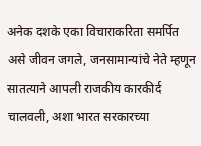अनेक दशके एका विचाराकरिता समर्पित असे जीवन जगले, जनसामान्यांचे नेते म्हणून सातत्याने आपली राजकीय कारकीर्द चालवली, अशा भारत सरकारच्या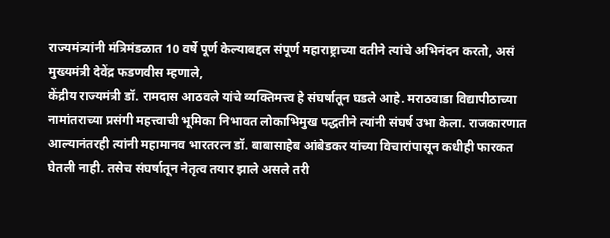राज्यमंत्र्यांनी मंत्रिमंडळात 10 वर्षे पूर्ण केल्याबद्दल संपूर्ण महाराष्ट्राच्या वतीने त्यांचे अभिनंदन करतो, असं मुख्यमंत्री देवेंद्र फडणवीस म्हणाले,
केंद्रीय राज्यमंत्री डॉ. रामदास आठवले यांचे व्यक्तिमत्त्व हे संघर्षातून घडले आहे. मराठवाडा विद्यापीठाच्या नामांतराच्या प्रसंगी महत्त्वाची भूमिका निभावत लोकाभिमुख पद्धतीने त्यांनी संघर्ष उभा केला. राजकारणात आल्यानंतरही त्यांनी महामानव भारतरत्न डॉ. बाबासाहेब आंबेडकर यांच्या विचारांपासून कधीही फारकत घेतली नाही. तसेच संघर्षातून नेतृत्व तयार झाले असले तरी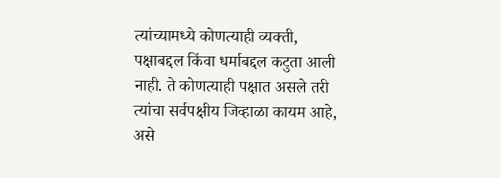त्यांच्यामध्ये कोणत्याही व्यक्ती, पक्षाबद्दल किंवा धर्माबद्दल कटुता आली नाही. ते कोणत्याही पक्षात असले तरी त्यांचा सर्वपक्षीय जिव्हाळा कायम आहे, असे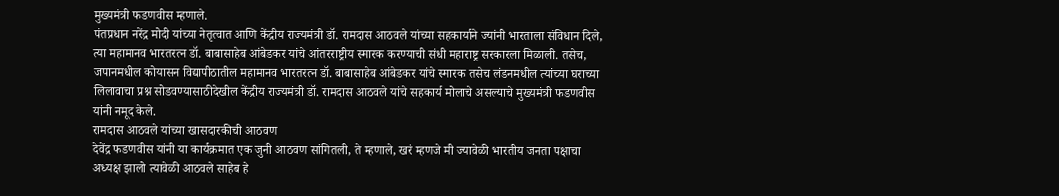मुख्यमंत्री फडणवीस म्हणाले.
पंतप्रधान नरेंद्र मोदी यांच्या नेतृत्वात आणि केंद्रीय राज्यमंत्री डॉ. रामदास आठवले यांच्या सहकार्याने ज्यांनी भारताला संविधान दिले, त्या महामानव भारतरत्न डॉ. बाबासाहेब आंबेडकर यांचे आंतरराष्ट्रीय स्मारक करण्याची संधी महाराष्ट्र सरकारला मिळाली. तसेच, जपानमधील कोयासन विद्यापीठातील महामानव भारतरत्न डॉ. बाबासाहेब आंबेडकर यांचे स्मारक तसेच लंडनमधील त्यांच्या घराच्या लिलावाचा प्रश्न सोडवण्यासाठीदेखील केंद्रीय राज्यमंत्री डॉ. रामदास आठवले यांचे सहकार्य मोलाचे असल्याचे मुख्यमंत्री फडणवीस यांनी नमूद केले.
रामदास आठवले यांच्या खासदारकीची आठवण
देवेंद्र फडणवीस यांनी या कार्यक्रमात एक जुनी आठवण सांगितली, ते म्हणाले, खरं म्हणजे मी ज्यावेळी भारतीय जनता पक्षाचा अध्यक्ष झालो त्यावेळी आठवले साहेब हे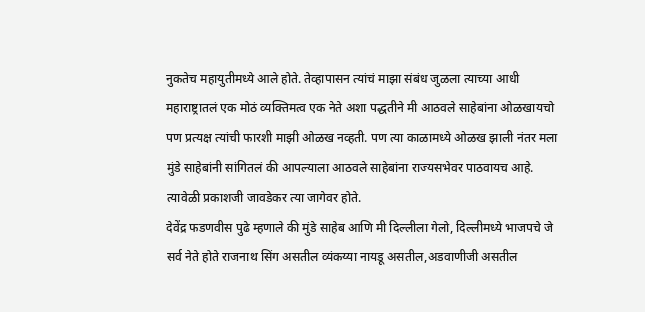नुकतेच महायुतीमध्ये आले होते. तेव्हापासन त्यांचं माझा संबंध जुळला त्याच्या आधी महाराष्ट्रातलं एक मोठं व्यक्तिमत्व एक नेते अशा पद्धतीने मी आठवले साहेबांना ओळखायचो पण प्रत्यक्ष त्यांची फारशी माझी ओळख नव्हती. पण त्या काळामध्ये ओळख झाली नंतर मला मुंडे साहेबांनी सांगितलं की आपल्याला आठवले साहेबांना राज्यसभेवर पाठवायच आहे. त्यावेळी प्रकाशजी जावडेकर त्या जागेवर होते.
देवेंद्र फडणवीस पुढे म्हणाले की मुंडे साहेब आणि मी दिल्लीला गेलो, दिल्लीमध्ये भाजपचे जे सर्व नेते होते राजनाथ सिंग असतील व्यंकय्या नायडू असतील,अडवाणीजी असतील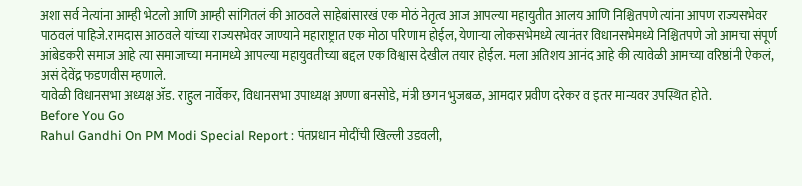अशा सर्व नेत्यांना आम्ही भेटलो आणि आम्ही सांगितलं की आठवले साहेबांसारखं एक मोठं नेतृत्व आज आपल्या महायुतीत आलय आणि निश्चितपणे त्यांना आपण राज्यसभेवर पाठवलं पाहिजे.रामदास आठवले यांच्या राज्यसभेवर जाण्याने महाराष्ट्रात एक मोठा परिणाम होईल, येणाऱ्या लोकसभेमध्ये त्यानंतर विधानसभेमध्ये निश्चितपणे जो आमचा संपूर्ण आंबेडकरी समाज आहे त्या समाजाच्या मनामध्ये आपल्या महायुवतीच्या बद्दल एक विश्वास देखील तयार होईल. मला अतिशय आनंद आहे की त्यावेळी आमच्या वरिष्ठांनी ऐकलं, असं देवेंद्र फडणवीस म्हणाले.
यावेळी विधानसभा अध्यक्ष ॲड. राहुल नार्वेकर, विधानसभा उपाध्यक्ष अण्णा बनसोडे, मंत्री छगन भुजबळ, आमदार प्रवीण दरेकर व इतर मान्यवर उपस्थित होते.
Before You Go
Rahul Gandhi On PM Modi Special Report : पंतप्रधान मोदींची खिल्ली उडवली,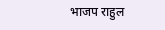भाजप राहुल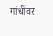गांधींवर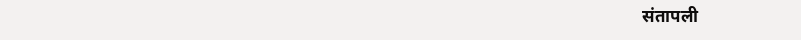संतापली